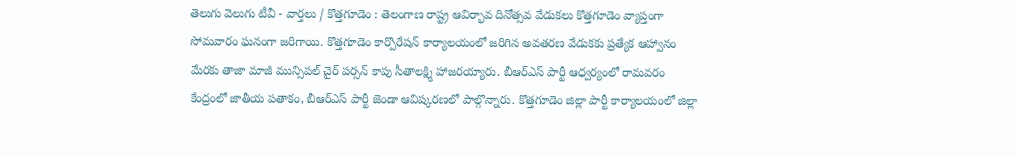తెలుగు వెలుగు టీవీ - వార్తలు / కొత్తగూడెం : తెలంగాణ రాష్ట్ర ఆవిర్భావ దినోత్సవ వేడుకలు కొత్తగూడెం వ్యాప్తంగా సోమవారం ఘనంగా జరిగాయి. కొత్తగూడెం కార్పొరేషన్ కార్యాలయంలో జరిగిన అవతరణ వేడుకకు ప్రత్యేక ఆహ్వానం మేరకు తాజా మాజీ మున్సిపల్ చైర్ పర్సన్ కాపు సీతాలక్ష్మి హాజరయ్యారు. బీఆర్ఎస్ పార్టీ ఆధ్వర్యంలో రామవరం కేంద్రంలో జాతీయ పతాకం, బీఆర్ఎస్ పార్టీ జెండా ఆవిష్కరణలో పాల్గొన్నారు. కొత్తగూడెం జిల్లా పార్టీ కార్యాలయంలో జిల్లా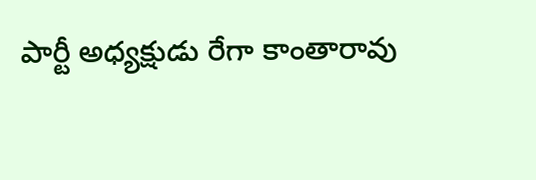పార్టీ అధ్యక్షుడు రేగా కాంతారావు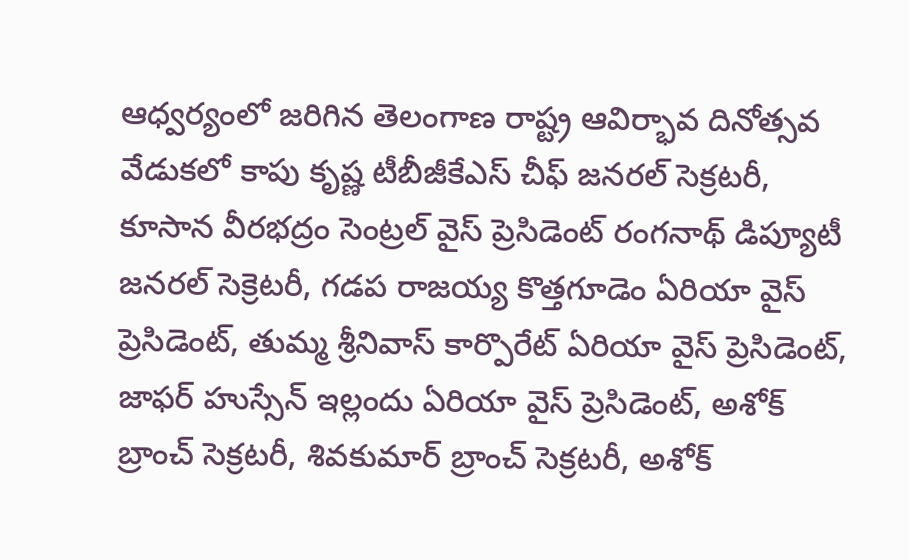ఆధ్వర్యంలో జరిగిన తెలంగాణ రాష్ట్ర ఆవిర్భావ దినోత్సవ వేడుకలో కాపు కృష్ణ టీబీజీకేఎస్ చీఫ్ జనరల్ సెక్రటరీ, కూసాన వీరభద్రం సెంట్రల్ వైస్ ప్రెసిడెంట్ రంగనాథ్ డిప్యూటీ జనరల్ సెక్రెటరీ, గడప రాజయ్య కొత్తగూడెం ఏరియా వైస్ ప్రెసిడెంట్, తుమ్మ శ్రీనివాస్ కార్పొరేట్ ఏరియా వైస్ ప్రెసిడెంట్, జాఫర్ హుస్సేన్ ఇల్లందు ఏరియా వైస్ ప్రెసిడెంట్, అశోక్ బ్రాంచ్ సెక్రటరీ, శివకుమార్ బ్రాంచ్ సెక్రటరీ, అశోక్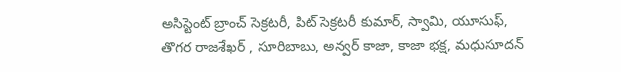అసిస్టెంట్ బ్రాంచ్ సెక్రటరీ, పిట్ సెక్రటరీ కుమార్, స్వామి, యూసుఫ్, తొగర రాజశేఖర్ , సూరిబాబు, అన్వర్ కాజా, కాజా భక్ష, మధుసూదన్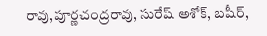రావు,పూర్ణచంద్రరావు, సురేష్ అశోక్, బషీర్,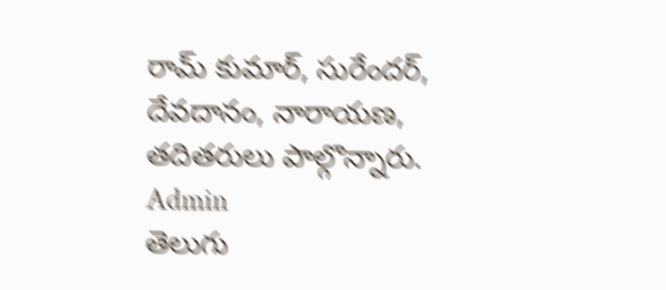రామ్ కుమార్, సురేందర్, దేవదానం, నారాయణ, తదితరులు పాల్గొన్నారు.
Admin
తెలుగు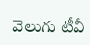వెలుగు టీవీ